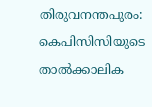തിരുവനന്തപുരം: കെപിസിസിയുടെ താൽക്കാലിക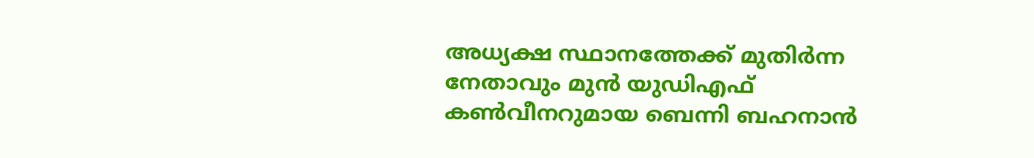അധ്യക്ഷ സ്ഥാനത്തേക്ക് മുതിർന്ന നേതാവും മുൻ യുഡിഎഫ് കൺവീനറുമായ ബെന്നി ബഹനാൻ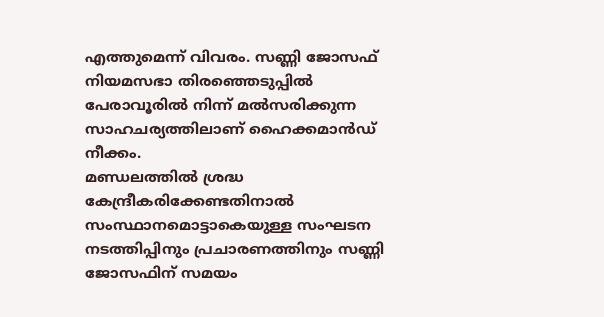എത്തുമെന്ന് വിവരം. സണ്ണി ജോസഫ് നിയമസഭാ തിരഞ്ഞെടുപ്പിൽ പേരാവൂരിൽ നിന്ന് മൽസരിക്കുന്ന സാഹചര്യത്തിലാണ് ഹൈക്കമാൻഡ് നീക്കം.
മണ്ഡലത്തിൽ ശ്രദ്ധ കേന്ദ്രീകരിക്കേണ്ടതിനാൽ സംസ്ഥാനമൊട്ടാകെയുള്ള സംഘടന നടത്തിപ്പിനും പ്രചാരണത്തിനും സണ്ണി ജോസഫിന് സമയം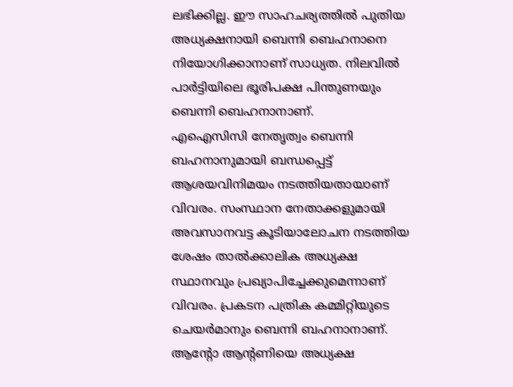ലഭിക്കില്ല. ഈ സാഹചര്യത്തിൽ പുതിയ അധ്യക്ഷനായി ബെന്നി ബെഹനാനെ നിയോഗിക്കാനാണ് സാധ്യത. നിലവിൽ പാർട്ടിയിലെ ഭൂരിപക്ഷ പിന്തുണയും ബെന്നി ബെഹനാനാണ്.
എഐസിസി നേതൃത്വം ബെന്നി ബഹനാനുമായി ബന്ധപ്പെട്ട് ആശയവിനിമയം നടത്തിയതായാണ് വിവരം. സംസ്ഥാന നേതാക്കളുമായി അവസാനവട്ട കൂടിയാലോചന നടത്തിയ ശേഷം താൽക്കാലിക അധ്യക്ഷ സ്ഥാനവും പ്രഖ്യാപിച്ചേക്കുമെന്നാണ് വിവരം. പ്രകടന പത്രിക കമ്മിറ്റിയുടെ ചെയർമാനും ബെന്നി ബഹനാനാണ്.
ആന്റോ ആന്റണിയെ അധ്യക്ഷ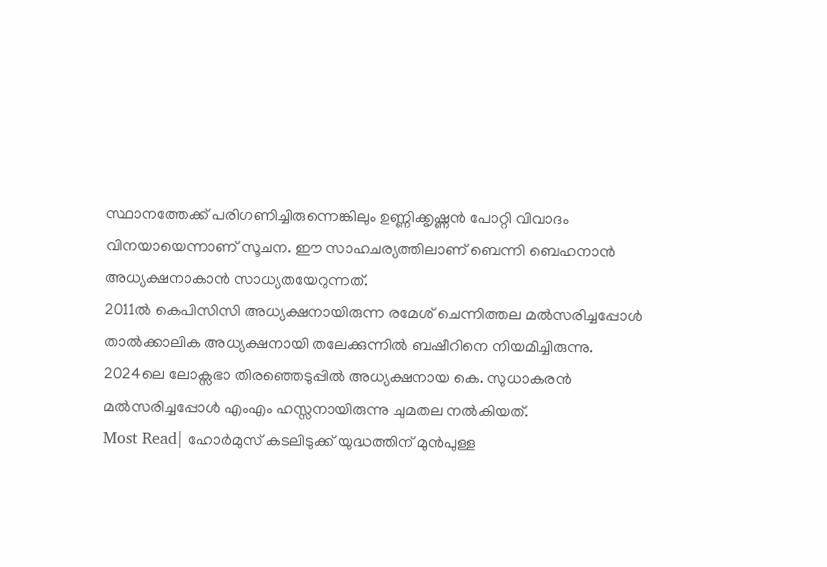സ്ഥാനത്തേക്ക് പരിഗണിച്ചിരുന്നെങ്കിലും ഉണ്ണിക്കൃഷ്ണൻ പോറ്റി വിവാദം വിനയായെന്നാണ് സൂചന. ഈ സാഹചര്യത്തിലാണ് ബെന്നി ബെഹനാൻ അധ്യക്ഷനാകാൻ സാധ്യതയേറുന്നത്.
2011ൽ കെപിസിസി അധ്യക്ഷനായിരുന്ന രമേശ് ചെന്നിത്തല മൽസരിച്ചപ്പോൾ താൽക്കാലിക അധ്യക്ഷനായി തലേക്കുന്നിൽ ബഷീറിനെ നിയമിച്ചിരുന്നു. 2024ലെ ലോക്സഭാ തിരഞ്ഞെടുപ്പിൽ അധ്യക്ഷനായ കെ. സുധാകരൻ മൽസരിച്ചപ്പോൾ എംഎം ഹസ്സനായിരുന്നു ചുമതല നൽകിയത്.
Most Read| ഹോർമുസ് കടലിടുക്ക് യുദ്ധത്തിന് മുൻപുള്ള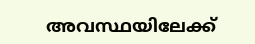അവസ്ഥയിലേക്ക്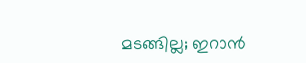മടങ്ങില്ല; ഇറാൻ